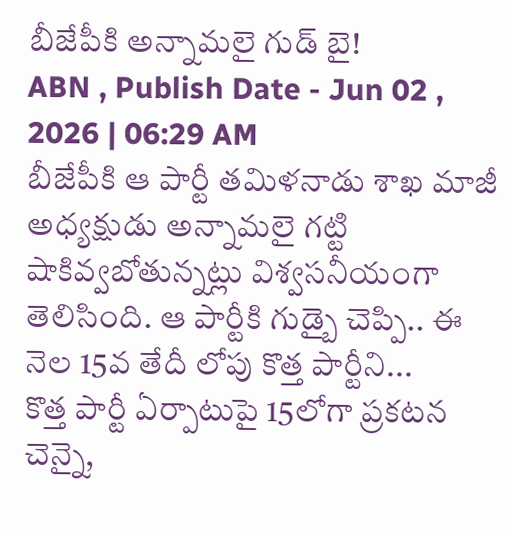బీజేపీకి అన్నామలై గుడ్ బై!
ABN , Publish Date - Jun 02 , 2026 | 06:29 AM
బీజేపీకి ఆ పార్టీ తమిళనాడు శాఖ మాజీ అధ్యక్షుడు అన్నామలై గట్టి షాకివ్వబోతున్నట్లు విశ్వసనీయంగా తెలిసింది. ఆ పార్టీకి గుడ్బై చెప్పి.. ఈ నెల 15వ తేదీ లోపు కొత్త పార్టీని...
కొత్త పార్టీ ఏర్పాటుపై 15లోగా ప్రకటన
చెన్నై,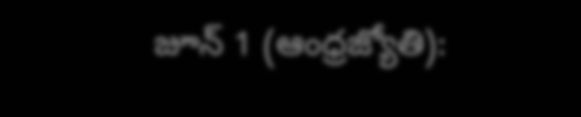జూన్ 1 (ఆంధ్రజ్యోతి):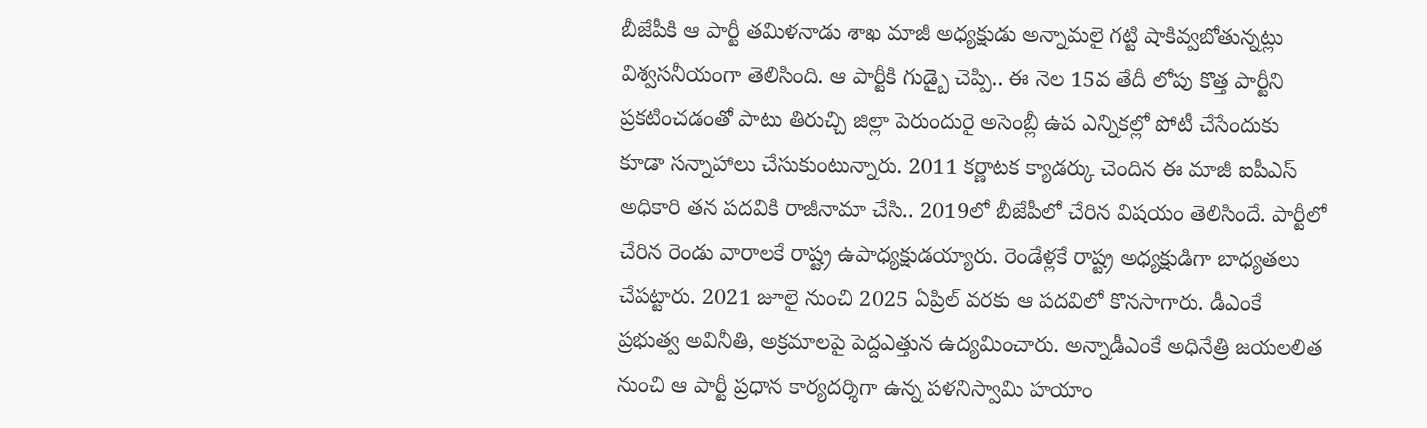బీజేపీకి ఆ పార్టీ తమిళనాడు శాఖ మాజీ అధ్యక్షుడు అన్నామలై గట్టి షాకివ్వబోతున్నట్లు విశ్వసనీయంగా తెలిసింది. ఆ పార్టీకి గుడ్బై చెప్పి.. ఈ నెల 15వ తేదీ లోపు కొత్త పార్టీని ప్రకటించడంతో పాటు తిరుచ్చి జిల్లా పెరుందురై అసెంబ్లీ ఉప ఎన్నికల్లో పోటీ చేసేందుకు కూడా సన్నాహాలు చేసుకుంటున్నారు. 2011 కర్ణాటక క్యాడర్కు చెందిన ఈ మాజీ ఐపీఎస్ అధికారి తన పదవికి రాజీనామా చేసి.. 2019లో బీజేపీలో చేరిన విషయం తెలిసిందే. పార్టీలో చేరిన రెండు వారాలకే రాష్ట్ర ఉపాధ్యక్షుడయ్యారు. రెండేళ్లకే రాష్ట్ర అధ్యక్షుడిగా బాధ్యతలు చేపట్టారు. 2021 జూలై నుంచి 2025 ఏప్రిల్ వరకు ఆ పదవిలో కొనసాగారు. డీఎంకే ప్రభుత్వ అవినీతి, అక్రమాలపై పెద్దఎత్తున ఉద్యమించారు. అన్నాడీఎంకే అధినేత్రి జయలలిత నుంచి ఆ పార్టీ ప్రధాన కార్యదర్శిగా ఉన్న పళనిస్వామి హయాం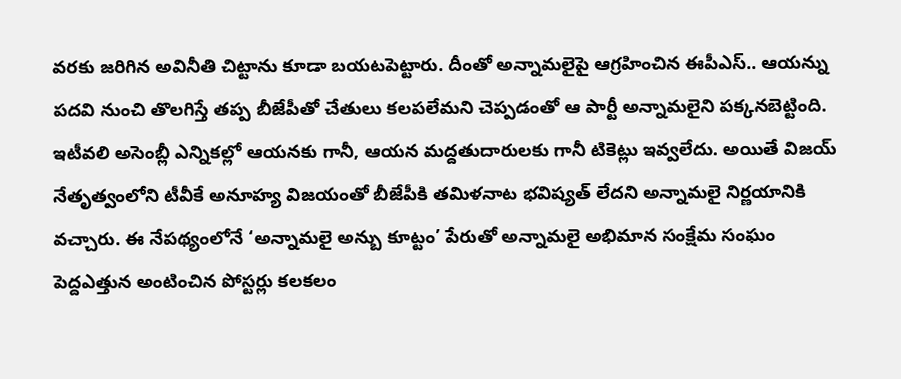వరకు జరిగిన అవినీతి చిట్టాను కూడా బయటపెట్టారు. దీంతో అన్నామలైపై ఆగ్రహించిన ఈపీఎస్.. ఆయన్ను పదవి నుంచి తొలగిస్తే తప్ప బీజేపీతో చేతులు కలపలేమని చెప్పడంతో ఆ పార్టీ అన్నామలైని పక్కనబెట్టింది. ఇటీవలి అసెంబ్లీ ఎన్నికల్లో ఆయనకు గానీ, ఆయన మద్దతుదారులకు గానీ టికెట్లు ఇవ్వలేదు. అయితే విజయ్ నేతృత్వంలోని టీవీకే అనూహ్య విజయంతో బీజేపీకి తమిళనాట భవిష్యత్ లేదని అన్నామలై నిర్ణయానికి వచ్చారు. ఈ నేపథ్యంలోనే ‘అన్నామలై అన్బు కూట్టం’ పేరుతో అన్నామలై అభిమాన సంక్షేమ సంఘం పెద్దఎత్తున అంటించిన పోస్టర్లు కలకలం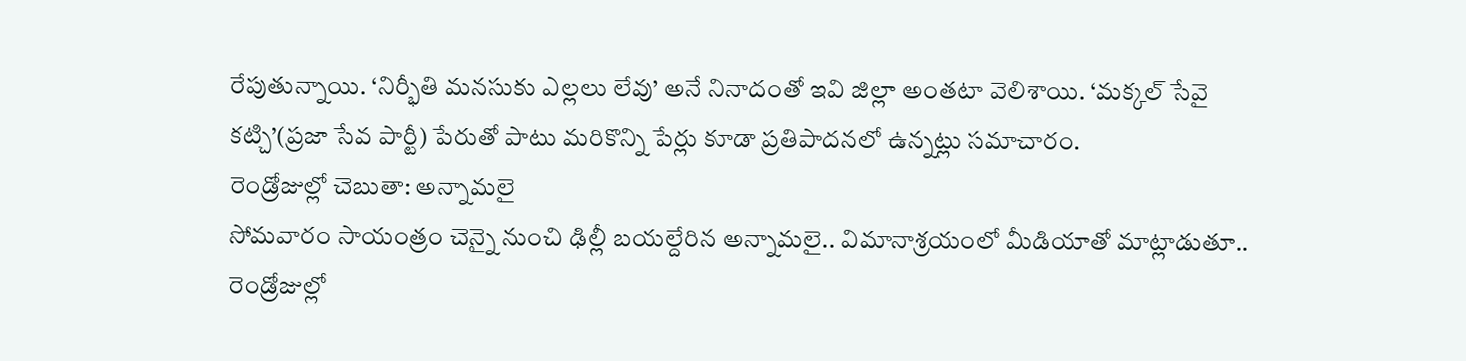రేపుతున్నాయి. ‘నిర్భీతి మనసుకు ఎల్లలు లేవు’ అనే నినాదంతో ఇవి జిల్లా అంతటా వెలిశాయి. ‘మక్కల్ సేవై కట్చి’(ప్రజా సేవ పార్టీ) పేరుతో పాటు మరికొన్ని పేర్లు కూడా ప్రతిపాదనలో ఉన్నట్లు సమాచారం.
రెండ్రోజుల్లో చెబుతా: అన్నామలై
సోమవారం సాయంత్రం చెన్నై నుంచి ఢిల్లీ బయల్దేరిన అన్నామలై.. విమానాశ్రయంలో మీడియాతో మాట్లాడుతూ.. రెండ్రోజుల్లో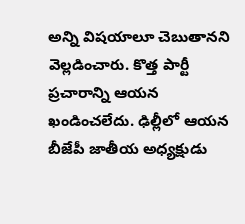అన్ని విషయాలూ చెబుతానని వెల్లడించారు. కొత్త పార్టీ ప్రచారాన్ని ఆయన ఖండించలేదు. ఢిల్లీలో ఆయన బీజేపీ జాతీయ అధ్యక్షుడు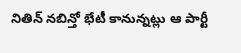నితిన్ నబిన్తో భేటీ కానున్నట్లు ఆ పార్టీ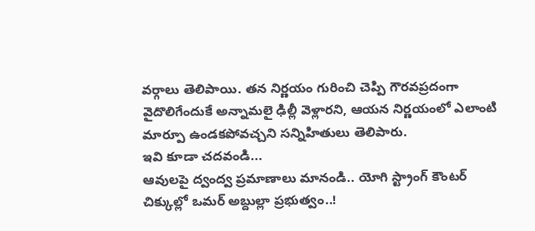వర్గాలు తెలిపాయి. తన నిర్ణయం గురించి చెప్పి గౌరవప్రదంగా వైదొలిగేందుకే అన్నామలై ఢిల్లీ వెళ్లారని, ఆయన నిర్ణయంలో ఎలాంటి మార్పూ ఉండకపోవచ్చని సన్నిహితులు తెలిపారు.
ఇవి కూడా చదవండి...
ఆవులపై ద్వంద్వ ప్రమాణాలు మానండి.. యోగి స్ట్రాంగ్ కౌంటర్
చిక్కుల్లో ఒమర్ అబ్దుల్లా ప్రభుత్వం..!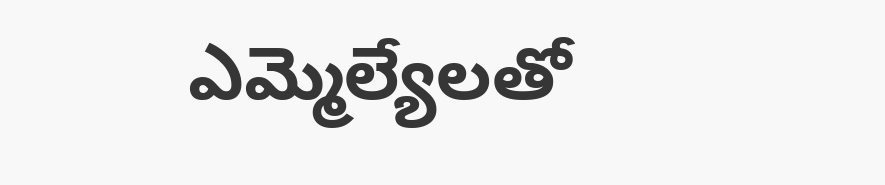ఎమ్మెల్యేలతో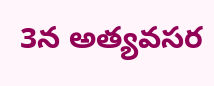3న అత్యవసర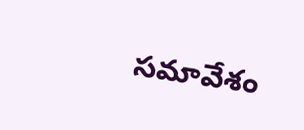సమావేశం